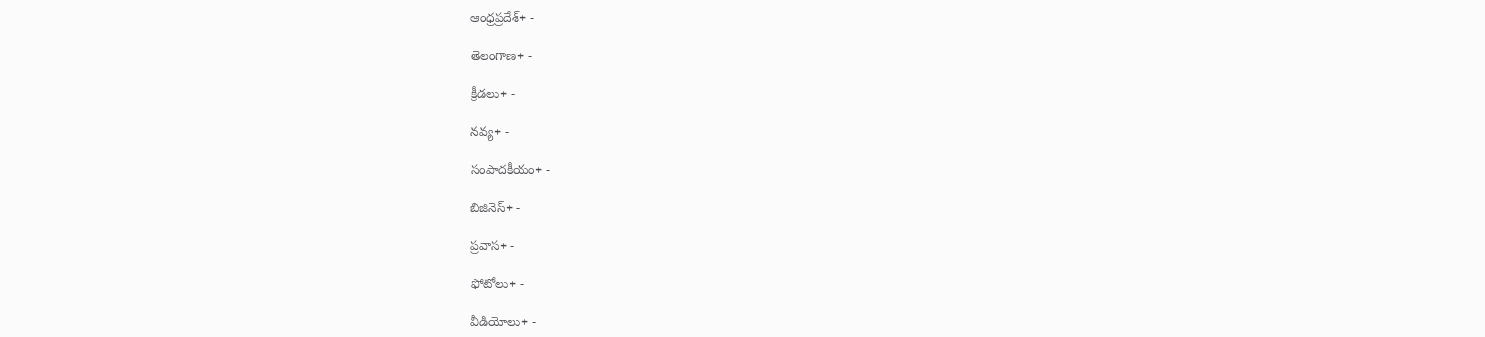ఆంధ్రప్రదేశ్+ -

తెలంగాణ+ -

క్రీడలు+ -

నవ్య+ -

సంపాదకీయం+ -

బిజినెస్+ -

ప్రవాస+ -

ఫోటోలు+ -

వీడియోలు+ -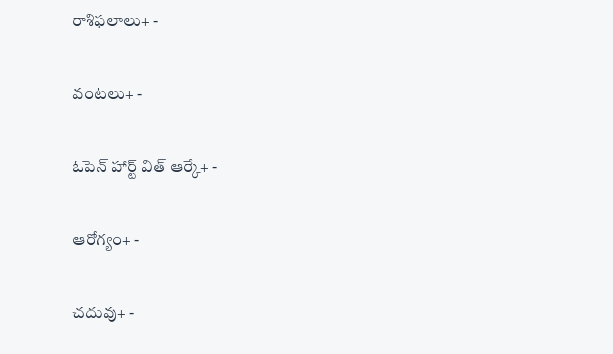రాశిఫలాలు+ -

వంటలు+ -

ఓపెన్ హార్ట్ విత్ ఆర్కే+ -

ఆరోగ్యం+ -

చదువు+ -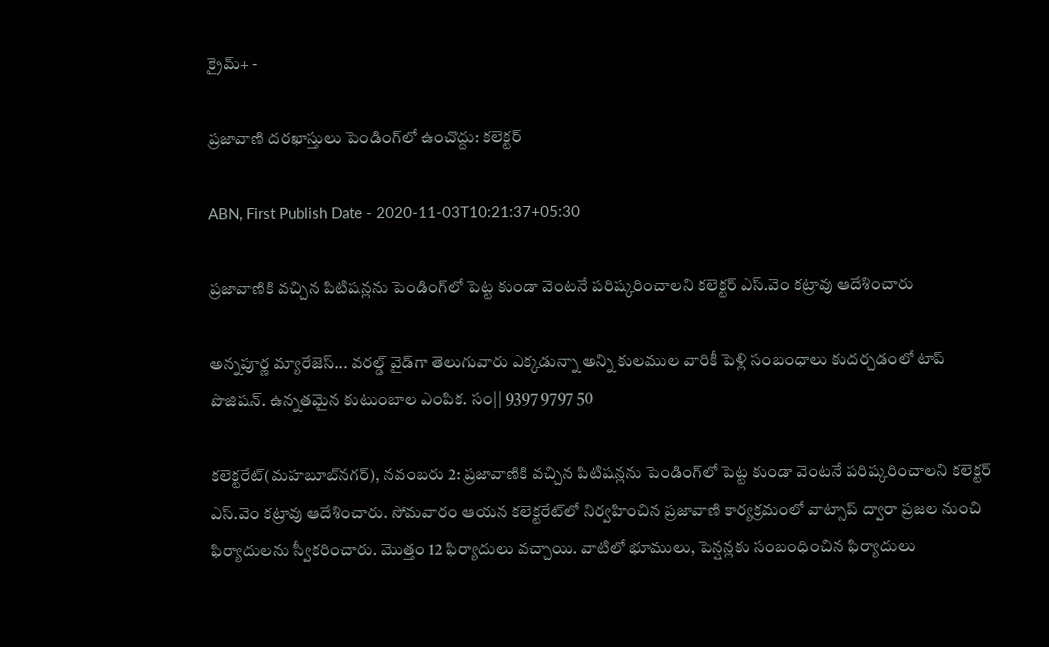క్రైమ్+ -

ప్రజావాణి దరఖాస్తులు పెండింగ్‌లో ఉంచొద్దు: కలెక్టర్‌

ABN, First Publish Date - 2020-11-03T10:21:37+05:30

ప్రజావాణికి వచ్చిన పిటిషన్లను పెండింగ్‌లో పెట్ట కుండా వెంటనే పరిష్కరించాలని కలెక్టర్‌ ఎస్‌.వెం కట్రావు ఆదేశించారు

అన్నపూర్ణ మ్యారేజెస్... వరల్డ్ వైడ్‌గా తెలుగువారు ఎక్కడున్నా అన్ని కులముల వారికీ పెళ్లి సంబంధాలు కుదర్చడంలో టాప్ పొజిషన్. ఉన్నతమైన కుటుంబాల ఎంపిక. సం|| 9397 9797 50

కలెక్టరేట్‌(మహబూబ్‌నగర్‌), నవంబరు 2: ప్రజావాణికి వచ్చిన పిటిషన్లను పెండింగ్‌లో పెట్ట కుండా వెంటనే పరిష్కరించాలని కలెక్టర్‌ ఎస్‌.వెం కట్రావు ఆదేశించారు. సోమవారం ఆయన కలెక్టరేట్‌లో నిర్వహించిన ప్రజావాణి కార్యక్రమంలో వాట్సాప్‌ ద్వారా ప్రజల నుంచి ఫిర్యాదులను స్వీకరించారు. మొత్తం 12 ఫిర్యాదులు వచ్చాయి. వాటిలో భూములు, పెన్షన్లకు సంబంధించిన ఫిర్యాదులు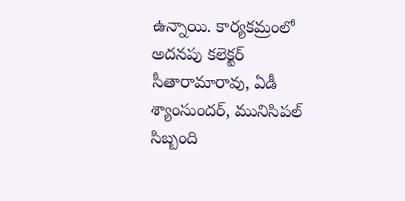ఉన్నాయి. కార్యకమ్రంలో అదనపు కలెక్టర్‌ సీతారామారావు, ఏడీ శ్యాంసుందర్‌, మునిసిపల్‌ సిబ్బంది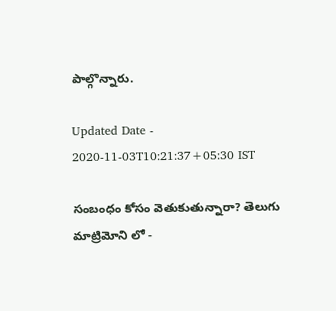పాల్గొన్నారు.

Updated Date - 2020-11-03T10:21:37+05:30 IST

సంబంధం కోసం వెతుకుతున్నారా? తెలుగు మాట్రిమోని లో -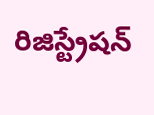రిజిస్ట్రేషన్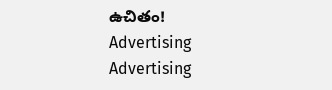ఉచితం!
Advertising
Advertising